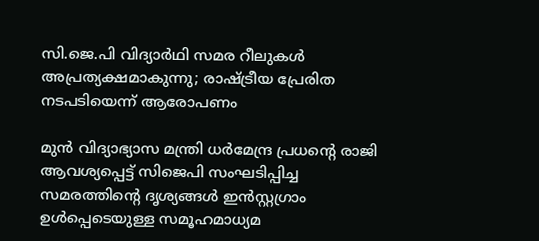സി.ജെ.പി വിദ്യാർഥി സമര റീലുകൾ അപ്രത്യക്ഷമാകുന്നു; രാഷ്ട്രീയ പ്രേരിത നടപടിയെന്ന് ആരോപണം

മുൻ വിദ്യാഭ്യാസ മന്ത്രി ധർമേന്ദ്ര പ്രധന്റെ രാജി ആവശ്യപ്പെട്ട് സിജെപി സംഘടിപ്പിച്ച സമരത്തിന്റെ ദൃശ്യങ്ങൾ ഇൻസ്റ്റഗ്രാം ഉൾപ്പെടെയുള്ള സമൂഹമാധ്യമ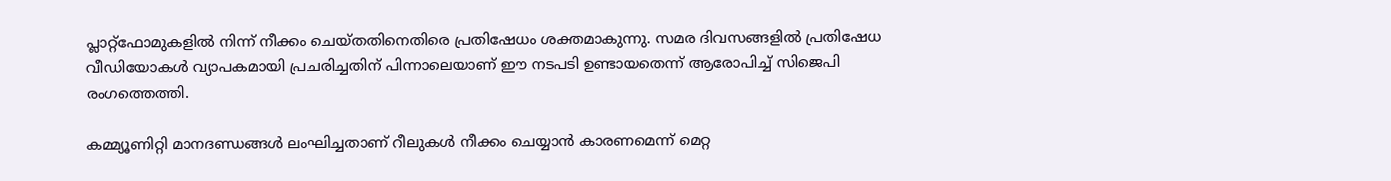പ്ലാറ്റ്ഫോമുകളിൽ നിന്ന് നീക്കം ചെയ്തതിനെതിരെ പ്രതിഷേധം ശക്തമാകുന്നു. സമര ദിവസങ്ങളിൽ പ്രതിഷേധ വീഡിയോകൾ വ്യാപകമായി പ്രചരിച്ചതിന് പിന്നാലെയാണ് ഈ നടപടി ഉണ്ടായതെന്ന് ആരോപിച്ച് സിജെപി രംഗത്തെത്തി.

കമ്മ്യൂണിറ്റി മാനദണ്ഡങ്ങൾ ലംഘിച്ചതാണ് റീലുകൾ നീക്കം ചെയ്യാൻ കാരണമെന്ന് മെറ്റ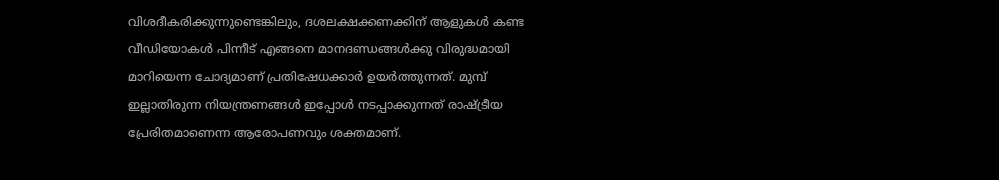വിശദീകരിക്കുന്നുണ്ടെങ്കിലും, ദശലക്ഷക്കണക്കിന് ആളുകൾ കണ്ട വീഡിയോകൾ പിന്നീട് എങ്ങനെ മാനദണ്ഡങ്ങൾക്കു വിരുദ്ധമായി മാറിയെന്ന ചോദ്യമാണ് പ്രതിഷേധക്കാർ ഉയർത്തുന്നത്. മുമ്പ് ഇല്ലാതിരുന്ന നിയന്ത്രണങ്ങൾ ഇപ്പോൾ നടപ്പാക്കുന്നത് രാഷ്ട്രീയ പ്രേരിതമാണെന്ന ആരോപണവും ശക്തമാണ്.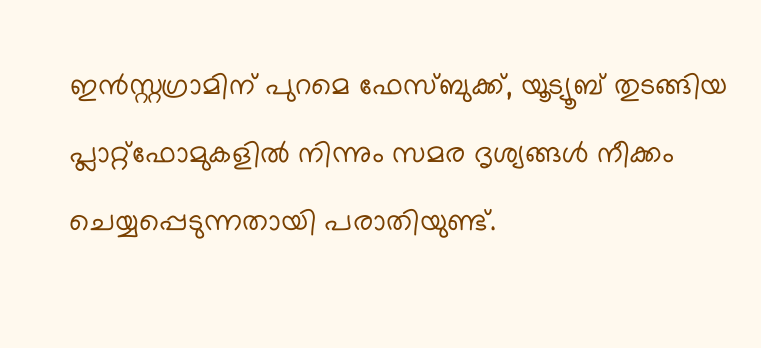ഇൻസ്റ്റഗ്രാമിന് പുറമെ ഫേസ്ബുക്ക്, യൂട്യൂബ് തുടങ്ങിയ പ്ലാറ്റ്ഫോമുകളിൽ നിന്നും സമര ദൃശ്യങ്ങൾ നീക്കം ചെയ്യപ്പെടുന്നതായി പരാതിയുണ്ട്.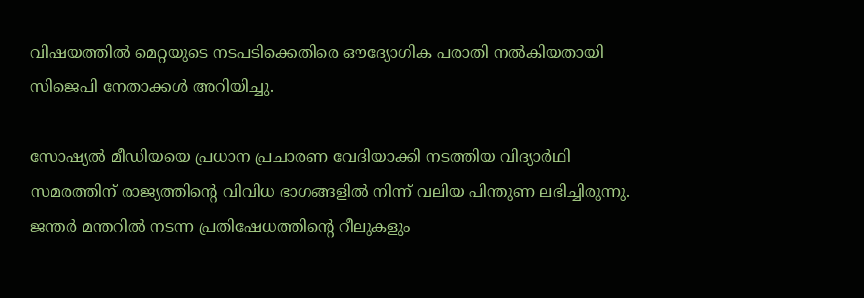വിഷയത്തിൽ മെറ്റയുടെ നടപടിക്കെതിരെ ഔദ്യോഗിക പരാതി നൽകിയതായി സിജെപി നേതാക്കൾ അറിയിച്ചു.

സോഷ്യൽ മീഡിയയെ പ്രധാന പ്രചാരണ വേദിയാക്കി നടത്തിയ വിദ്യാർഥി സമരത്തിന് രാജ്യത്തിന്റെ വിവിധ ഭാഗങ്ങളിൽ നിന്ന് വലിയ പിന്തുണ ലഭിച്ചിരുന്നു. ജന്തർ മന്തറിൽ നടന്ന പ്രതിഷേധത്തിന്റെ റീലുകളും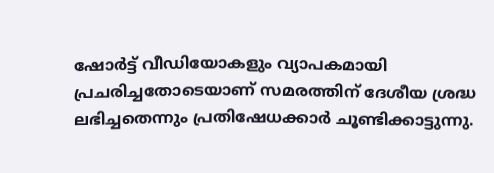ഷോർട്ട് വീഡിയോകളും വ്യാപകമായി പ്രചരിച്ചതോടെയാണ് സമരത്തിന് ദേശീയ ശ്രദ്ധ ലഭിച്ചതെന്നും പ്രതിഷേധക്കാർ ചൂണ്ടിക്കാട്ടുന്നു.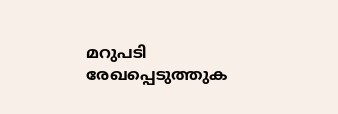മറുപടി രേഖപ്പെടുത്തുക